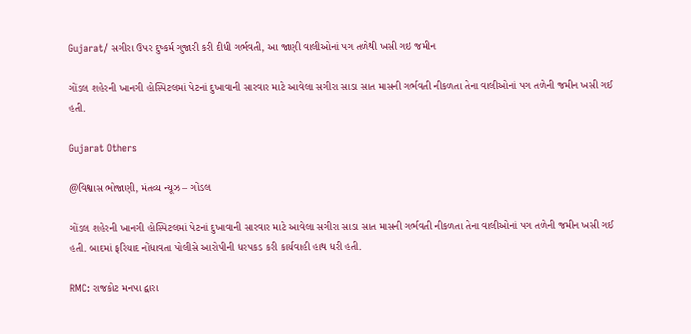Gujarat/ સગીરા ઉપર દુષ્કર્મ ગુજારી કરી દીધી ગર્ભવતી, આ જાણી વાલીઓનાં પગ તળેથી ખસી ગઇ જમીન

ગોંડલ શહેરની ખાનગી હોસ્પિટલમાં પેટનાં દુખાવાની સારવાર માટે આવેલા સગીરા સાડા સાત માસની ગર્ભવતી નીકળતા તેના વાલીઓનાં પગ તળેની જમીન ખસી ગઈ હતી.

Gujarat Others

@વિશ્વાસ ભોજાણી, મંતવ્ય ન્યૂઝ – ગોંડલ

ગોંડલ શહેરની ખાનગી હોસ્પિટલમાં પેટનાં દુખાવાની સારવાર માટે આવેલા સગીરા સાડા સાત માસની ગર્ભવતી નીકળતા તેના વાલીઓનાં પગ તળેની જમીન ખસી ગઈ હતી. બાદમાં ફરિયાદ નોંધાવતા પોલીસે આરોપીની ધરપકડ કરી કાર્યવાહી હાથ ધરી હતી.

RMC: રાજકોટ મનપા દ્વારા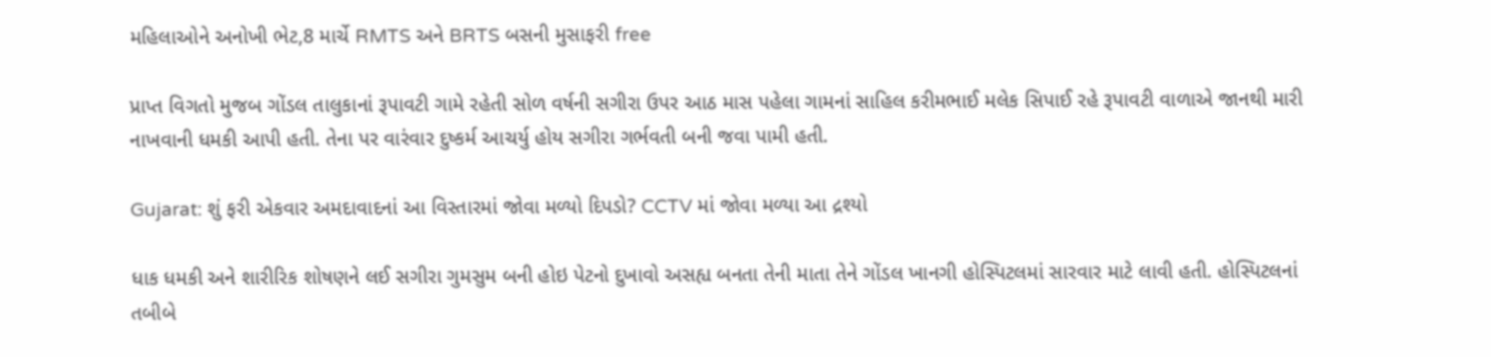મહિલાઓને અનોખી ભેટ,8 માર્ચે RMTS અને BRTS બસની મુસાફરી free

પ્રાપ્ત વિગતો મુજબ ગોંડલ તાલુકાનાં રૂપાવટી ગામે રહેતી સોળ વર્ષની સગીરા ઉપર આઠ માસ પહેલા ગામનાં સાહિલ કરીમભાઈ મલેક સિપાઈ રહે રૂપાવટી વાળાએ જાનથી મારી નાખવાની ધમકી આપી હતી. તેના પર વારંવાર દુષ્કર્મ આચર્યુ હોય સગીરા ગર્ભવતી બની જવા પામી હતી.

Gujarat: શું ફરી એકવાર અમદાવાદનાં આ વિસ્તારમાં જોવા મળ્યો દિપડો? CCTV માં જોવા મળ્યા આ દ્રશ્યો

ધાક ધમકી અને શારીરિક શોષણને લઈ સગીરા ગુમસુમ બની હોઇ પેટનો દુખાવો અસહ્ય બનતા તેની માતા તેને ગોંડલ ખાનગી હોસ્પિટલમાં સારવાર માટે લાવી હતી. હોસ્પિટલનાં તબીબે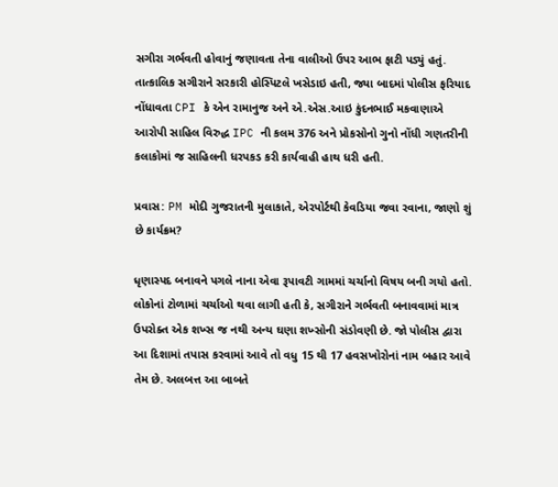સગીરા ગર્ભવતી હોવાનું જણાવતા તેના વાલીઓ ઉપર આભ ફાટી પડ્યું હતું. તાત્કાલિક સગીરાને સરકારી હોસ્પિટલે ખસેડાઇ હતી, જ્યા બાદમાં પોલીસ ફરિયાદ નોંધાવતા CPI કે એન રામાનુજ અને એ.એસ.આઇ કુંદનભાઈ મકવાણાએ આરોપી સાહિલ વિરુદ્ધ IPC ની કલમ 376 અને પ્રોકસોનો ગુનો નોંધી ગણતરીની કલાકોમાં જ સાહિલની ધરપકડ કરી કાર્યવાહી હાથ ધરી હતી.

પ્રવાસ: PM મોદી ગુજરાતની મુલાકાતે, એરપોર્ટથી કેવડિયા જવા રવાના, જાણો શું છે કાર્યક્રમ?

ધૃણાસ્પદ બનાવને પગલે નાના એવા રૂપાવટી ગામમાં ચર્ચાનો વિષય બની ગયો હતો. લોકોનાં ટોળામાં ચર્ચાઓ થવા લાગી હતી કે, સગીરાને ગર્ભવતી બનાવવામાં માત્ર ઉપરોક્ત એક શખ્સ જ નથી અન્ય ઘણા શખ્સોની સંડોવણી છે. જો પોલીસ દ્વારા આ દિશામાં તપાસ કરવામાં આવે તો વધુ 15 થી 17 હવસખોરોનાં નામ બહાર આવે તેમ છે. અલબત્ત આ બાબતે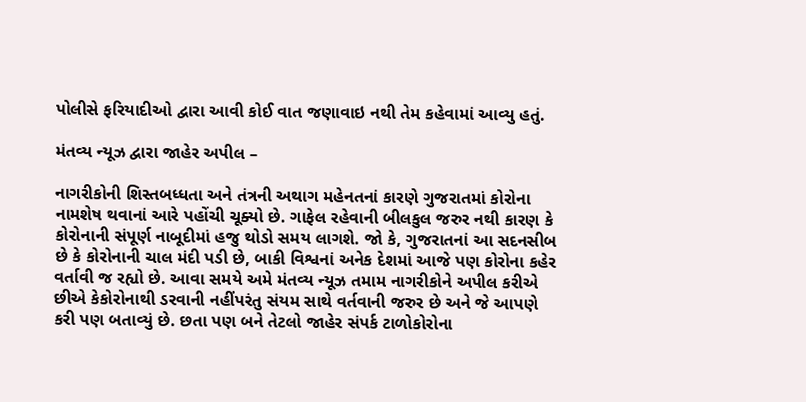પોલીસે ફરિયાદીઓ દ્વારા આવી કોઈ વાત જણાવાઇ નથી તેમ કહેવામાં આવ્યુ હતું.

મંતવ્ય ન્યૂઝ દ્વારા જાહેર અપીલ –

નાગરીકોની શિસ્તબધ્ધતા અને તંત્રની અથાગ મહેનતનાં કારણે ગુજરાતમાં કોરોના નામશેષ થવાનાં આરે પહોંચી ચૂક્યો છે. ગાફેલ રહેવાની બીલકુલ જરુર નથી કારણ કે કોરોનાની સંપૂર્ણ નાબૂદીમાં હજુ થોડો સમય લાગશે. જો કે, ગુજરાતનાં આ સદનસીબ છે કે કોરોનાની ચાલ મંદી પડી છે, બાકી વિશ્વનાં અનેક દેશમાં આજે પણ કોરોના કહેર વર્તાવી જ રહ્યો છે. આવા સમયે અમે મંતવ્ય ન્યૂઝ તમામ નાગરીકોને અપીલ કરીએ છીએ કેકોરોનાથી ડરવાની નહીંપરંતુ સંયમ સાથે વર્તવાની જરુર છે અને જે આપણે કરી પણ બતાવ્યું છે. છતા પણ બને તેટલો જાહેર સંપર્ક ટાળોકોરોના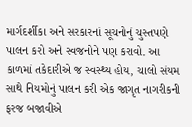માર્ગદર્શીકા અને સરકારનાં સૂચનોનું ચુસ્તપણે પાલન કરો અને સ્વજનોને પણ કરાવો. આ કાળમાં તકેદારીએ જ સ્વસ્થ્ય હોય, ચાલો સંયમ સાથે નિયમોનું પાલન કરી એક જાગૃત નાગરીકની ફરજ બજાવીએ